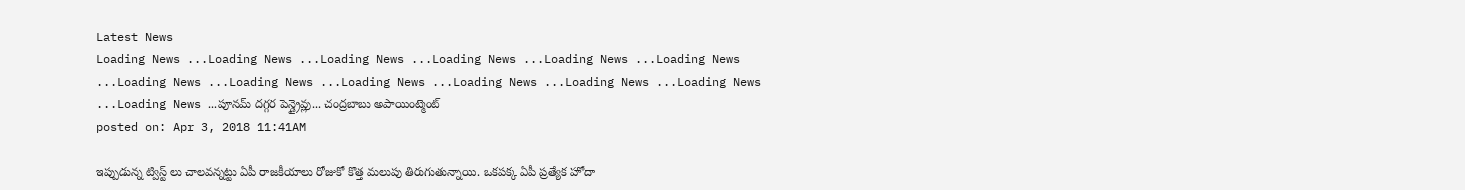Latest News
Loading News ...Loading News ...Loading News ...Loading News ...Loading News ...Loading News ...Loading News ...Loading News ...Loading News ...Loading News ...Loading News ...Loading News ...Loading News ...పూనమ్ దగ్గర పెన్డ్రైవ్లు... చంద్రబాబు అపాయింట్మెంట్
posted on: Apr 3, 2018 11:41AM

ఇప్పుడున్న ట్విస్ట్ లు చాలవన్నట్టు ఏపీ రాజకీయాలు రోజుకో కొత్త మలుపు తిరుగుతున్నాయి. ఒకపక్క ఏపీ ప్రత్యేక హోదా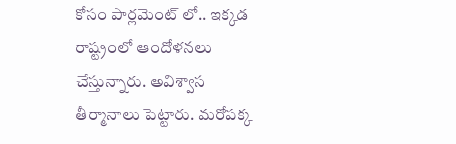కోసం పార్లమెంట్ లో.. ఇక్కడ రాష్ట్రంలో ఆందోళనలు చేస్తున్నారు. అవిశ్వాస తీర్మానాలు పెట్టారు. మరోపక్క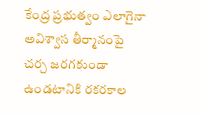కేంద్ర ప్రభుత్వం ఎలాగైనా అవిశ్వాస తీర్మానంపై చర్చ జరగకుండా ఉండటానికి రకరకాల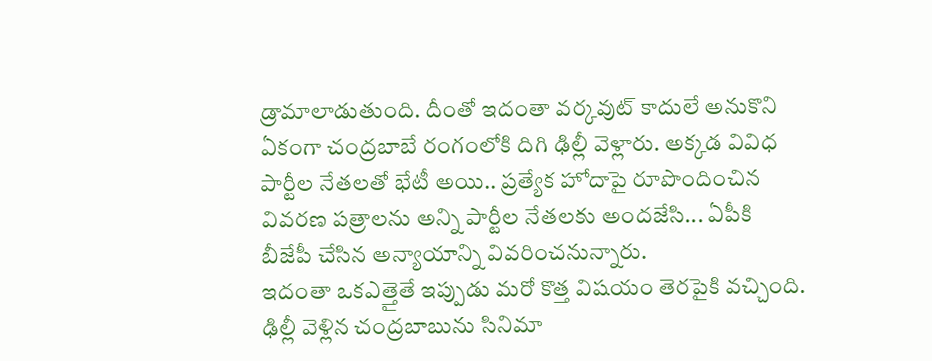డ్రామాలాడుతుంది. దీంతో ఇదంతా వర్కవుట్ కాదులే అనుకొని ఏకంగా చంద్రబాబే రంగంలోకి దిగి ఢిల్లీ వెళ్లారు. అక్కడ వివిధ పార్టీల నేతలతో భేటీ అయి.. ప్రత్యేక హోదాపై రూపొందించిన వివరణ పత్రాలను అన్ని పార్టీల నేతలకు అందజేసి... ఏపీకి బీజేపీ చేసిన అన్యాయాన్ని వివరించనున్నారు.
ఇదంతా ఒకఎత్తైతే ఇప్పుడు మరో కొత్త విషయం తెరపైకి వచ్చింది. ఢిల్లీ వెళ్లిన చంద్రబాబును సినిమా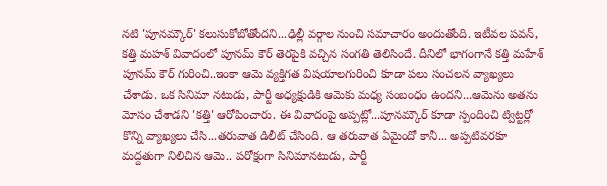నటి 'పూనమ్కౌర్' కలుసుకోబోతోందని...ఢిల్లీ వర్గాల నుంచి సమాచారం అందుతోంది. ఇటీవల పవన్, కత్తి మహశ్ వివాదంలో పూనమ్ కౌర్ తెరపైకి వచ్చిన సంగతి తెలిసిందే. దీనిలో భాగంగానే కత్తి మహేశ్ పూనమ్ కౌర్ గురించి..ఇంకా ఆమె వ్యక్తిగత విషయాలగురించి కూడా పలు సంచలన వ్యాఖ్యలు చేశాడు. ఒక సినిమా నటుడు, పార్టీ అధ్యక్షుడికి ఆమెకు మధ్య సంబంధం ఉందని...ఆమెను అతను మోసం చేశాడని 'కత్తి' ఆరోపించారు. ఈ వివాదంపై అప్పట్లో...పూనమ్కౌర్ కూడా స్పందించి ట్విట్టర్లో కొన్ని వ్యాఖ్యలు చేసి...తరువాత డిలీట్ చేసింది. ఆ తరువాత ఏమైందో కానీ... అప్పటివరకూ మద్దతుగా నిలిచిన ఆమె.. పరోక్షంగా సినిమానటుడు, పార్టీ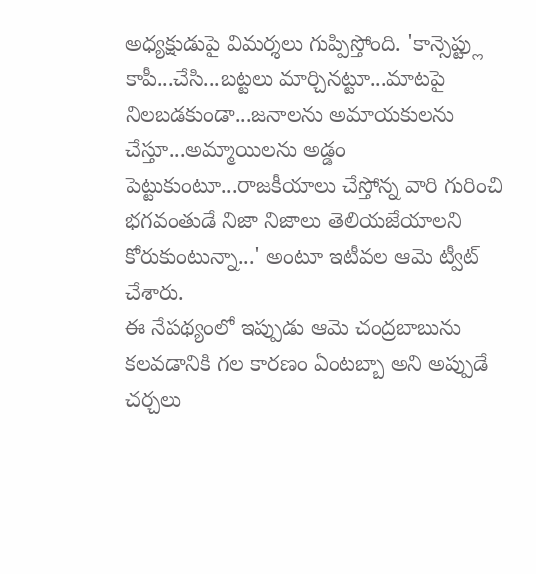అధ్యక్షుడుపై విమర్శలు గుప్పిస్తోంది. 'కాన్సెప్ట్లు కాపీ...చేసి...బట్టలు మార్చినట్టూ...మాటపై నిలబడకుండా...జనాలను అమాయకులను చేస్తూ...అమ్మాయిలను అడ్డం పెట్టుకుంటూ...రాజకీయాలు చేస్తోన్న వారి గురించి భగవంతుడే నిజా నిజాలు తెలియజేయాలని కోరుకుంటున్నా...' అంటూ ఇటీవల ఆమె ట్వీట్ చేశారు.
ఈ నేపథ్యంలో ఇప్పుడు ఆమె చంద్రబాబును కలవడానికి గల కారణం ఏంటబ్బా అని అప్పుడే చర్చలు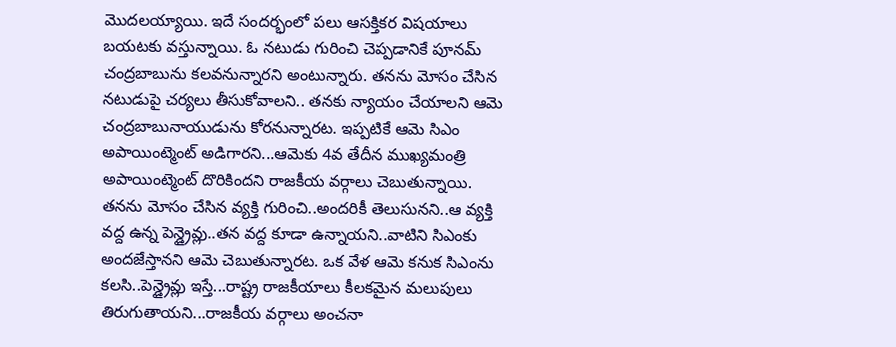మొదలయ్యాయి. ఇదే సందర్భంలో పలు ఆసక్తికర విషయాలు బయటకు వస్తున్నాయి. ఓ నటుడు గురించి చెప్పడానికే పూనమ్ చంద్రబాబును కలవనున్నారని అంటున్నారు. తనను మోసం చేసిన నటుడుపై చర్యలు తీసుకోవాలని.. తనకు న్యాయం చేయాలని ఆమె చంద్రబాబునాయుడును కోరనున్నారట. ఇప్పటికే ఆమె సిఎం అపాయింట్మెంట్ అడిగారని...ఆమెకు 4వ తేదీన ముఖ్యమంత్రి అపాయింట్మెంట్ దొరికిందని రాజకీయ వర్గాలు చెబుతున్నాయి. తనను మోసం చేసిన వ్యక్తి గురించి..అందరికీ తెలుసునని..ఆ వ్యక్తి వద్ద ఉన్న పెన్డ్రైవ్లు..తన వద్ద కూడా ఉన్నాయని..వాటిని సిఎంకు అందజేస్తానని ఆమె చెబుతున్నారట. ఒక వేళ ఆమె కనుక సిఎంను కలసి..పెన్డ్రైవ్లు ఇస్తే...రాష్ట్ర రాజకీయాలు కీలకమైన మలుపులు తిరుగుతాయని...రాజకీయ వర్గాలు అంచనా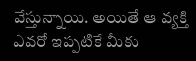వేస్తున్నాయి. అయితే ఆ వ్యక్తి ఎవరో ఇప్పటికే మీకు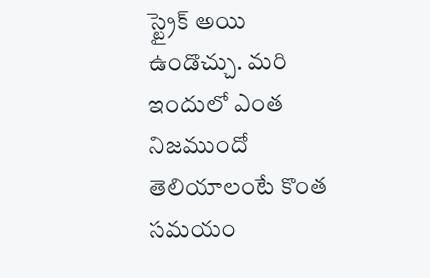స్ట్రైక్ అయి ఉండొచ్చు. మరి ఇందులో ఎంత నిజముందో తెలియాలంటే కొంత సమయం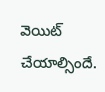వెయిట్ చేయాల్సిందే.